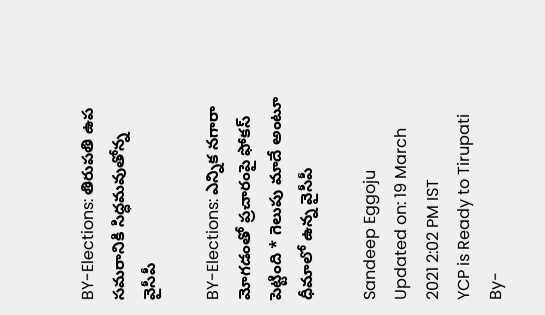BY-Elections: తిరుపతి ఉప సమరానికి సిద్ధమవుతోన్న వైసీపీ

BY-Elections: ఎన్నిక నగారా మోగడంతో ప్రచారంపై ఫోకస్ పెట్టింది * గెలుపు మాదే అంటూ ధీమాలో ఉన్న వైసీపీ

Sandeep Eggoju
Updated on: 19 March 2021 2:02 PM IST
YCP is Ready to Tirupati By-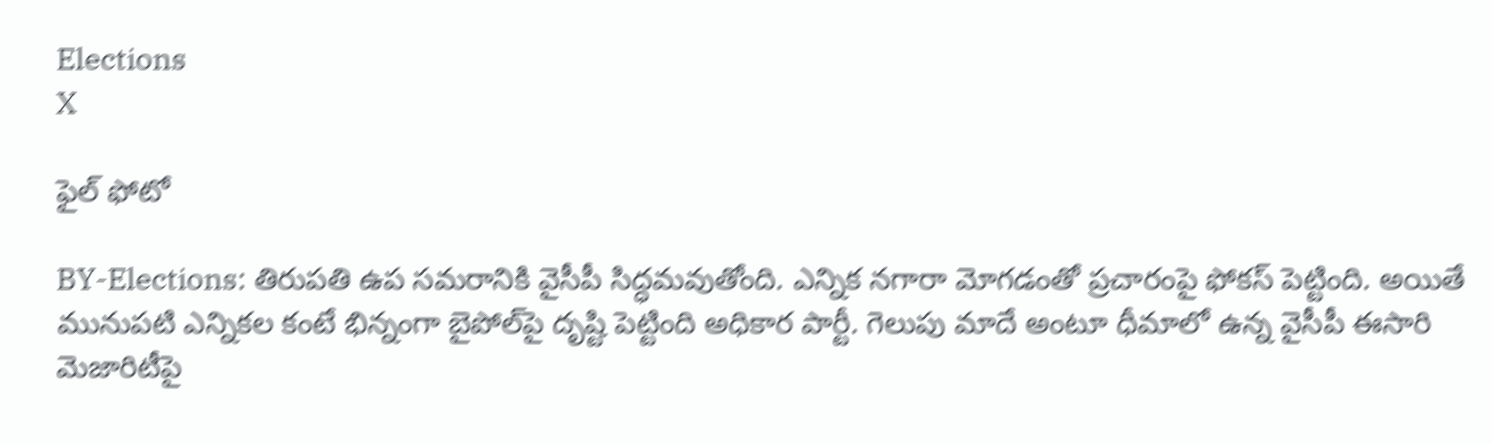Elections
X

ఫైల్ ఫోటో

BY-Elections: తిరుపతి ఉప సమరానికి వైసీపీ సిద్ధమవుతోంది. ఎన్నిక నగారా మోగడంతో ప్రచారంపై ఫోకస్ పెట్టింది. అయితే మునుపటి ఎన్నికల కంటే భిన్నంగా బైపోల్‌పై దృష్టి పెట్టింది అధికార పార్టీ. గెలుపు మాదే అంటూ ధీమాలో ఉన్న వైసీపీ ఈసారి మెజారిటీపై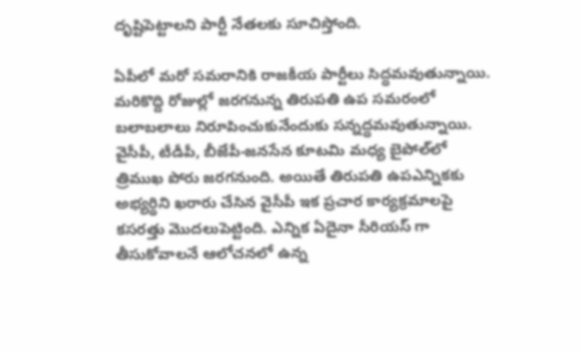దృష్టిపెట్టాలని పార్టీ నేతలకు సూచిస్తోంది.

ఏపీలో మరో సమరానికి రాజకీయ పార్టీలు సిద్ధమవుతున్నాయి. మరికొద్ది రోజుల్లో జరగనున్న తిరుపతి ఉప సమరంలో బలాబలాలు నిరూపించుకునేందుకు సన్నద్ధమవుతున్నాయి. వైసీపీ, టీడీపీ, బీజేపీ-జనసేన కూటమి మధ్య బైపోల్‌లో త్రిముఖ పోరు జరగనుంది. అయితే తిరుపతి ఉపఎన్నికకు అభ్యర్థిని ఖరారు చేసిన వైసీపీ ఇక ప్రచార కార్యక్రమాలపై కసరత్తు మొదలుపెట్టింది. ఎన్నిక ఏదైనా సీరియస్ గా తీసుకోవాలనే ఆలోచనలో ఉన్న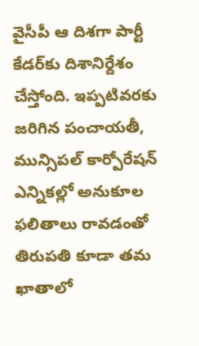వైసీపీ ఆ దిశగా పార్టీ కేడర్‌కు దిశానిర్దేశం చేస్తోంది. ఇప్పటివరకు జరిగిన పంచాయతీ, మున్సిపల్ కార్పోరేషన్ ఎన్నికల్లో అనుకూల ఫలితాలు రావడంతో తిరుపతి కూడా తమ ఖాతాలో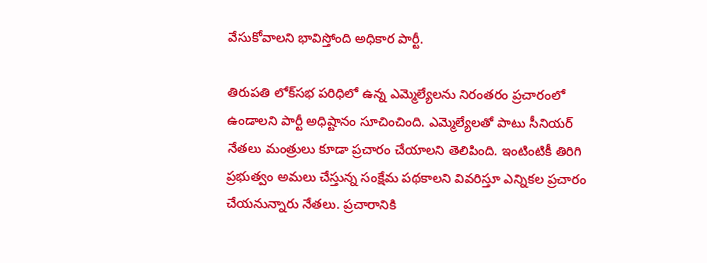వేసుకోవాలని భావిస్తోంది అధికార పార్టీ.

తిరుపతి లోక్‌సభ పరిధిలో ఉన్న ఎమ్మెల్యేలను నిరంతరం ప్రచారంలో ఉండాలని పార్టీ అధిష్టానం సూచించింది. ఎమ్మెల్యేలతో పాటు సీనియర్ నేతలు మంత్రులు కూడా ప్రచారం చేయాలని తెలిపింది. ఇంటింటికీ తిరిగి ప్రభుత్వం అమలు చేస్తున్న సంక్షేమ పథకాలని వివరిస్తూ ఎన్నికల ప్రచారం చేయనున్నారు నేతలు. ప్రచారానికి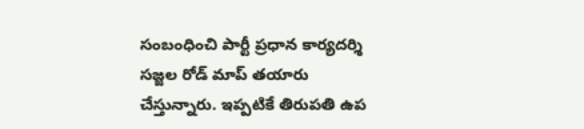సంబంధించి పార్టీ ప్రధాన కార్యదర్శి సజ్జల రోడ్ మాప్ తయారు చేస్తున్నారు. ఇప్పటికే తిరుపతి ఉప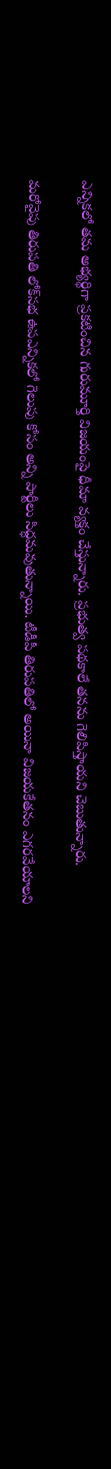ఎన్నికలో తమ అభ్యర్థిగా ప్రకటించిన గురుమూర్తి విజయంపై ధీమా వ్యక్తం చేస్తున్నారు. ప్రభుత్వ పథకాలే తనను గెలిపిస్తాయని చెబుతున్నారు.

మరోవైపు తిరుపతి లోక్‌సభ ఉపఎన్నికలో గెలుపు కోసం అన్ని పార్టీలు సిద్ధమవుతున్నాయి. టీడీపీ తిరుపతిలో అయినా విజయకేతనం ఎగరవేయాలని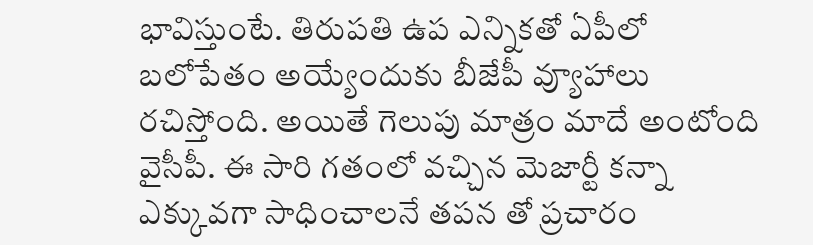భావిస్తుంటే. తిరుపతి ఉప ఎన్నికతో ఏపీలో బలోపేతం అయ్యేందుకు బీజేపీ వ్యూహాలు రచిస్తోంది. అయితే గెలుపు మాత్రం మాదే అంటోంది వైసీపీ. ఈ సారి గతంలో వచ్చిన మెజార్టీ కన్నా ఎక్కువగా సాధించాలనే తపన తో ప్రచారం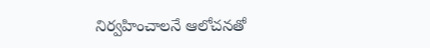నిర్వహించాలనే ఆలోచనతో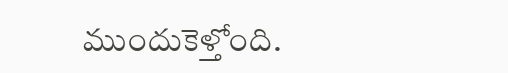ముందుకెళ్తోంది.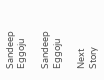Sandeep Eggoju

Sandeep Eggoju

Next Story